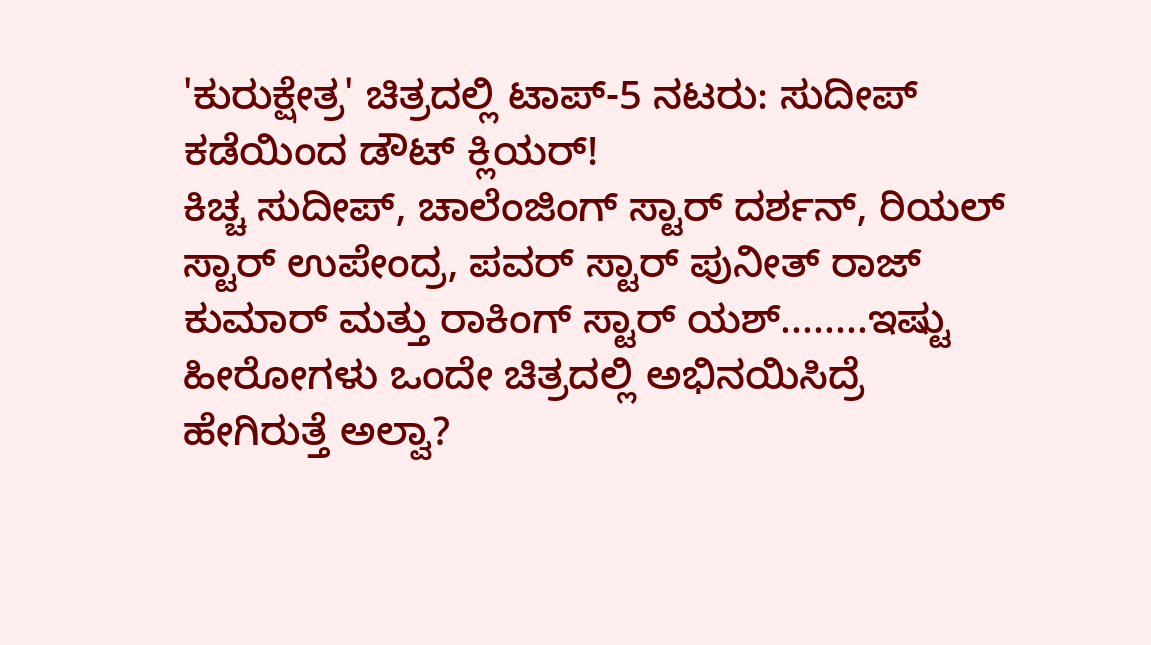'ಕುರುಕ್ಷೇತ್ರ' ಚಿತ್ರದಲ್ಲಿ ಟಾಪ್-5 ನಟರು: ಸುದೀಪ್ ಕಡೆಯಿಂದ ಡೌಟ್ ಕ್ಲಿಯರ್!
ಕಿಚ್ಚ ಸುದೀಪ್, ಚಾಲೆಂಜಿಂಗ್ ಸ್ಟಾರ್ ದರ್ಶನ್, ರಿಯಲ್ ಸ್ಟಾರ್ ಉಪೇಂದ್ರ, ಪವರ್ ಸ್ಟಾರ್ ಪುನೀತ್ ರಾಜ್ ಕುಮಾರ್ ಮತ್ತು ರಾಕಿಂಗ್ ಸ್ಟಾರ್ ಯಶ್........ಇಷ್ಟು ಹೀರೋಗಳು ಒಂದೇ ಚಿತ್ರದಲ್ಲಿ ಅಭಿನಯಿಸಿದ್ರೆ ಹೇಗಿರುತ್ತೆ ಅಲ್ವಾ?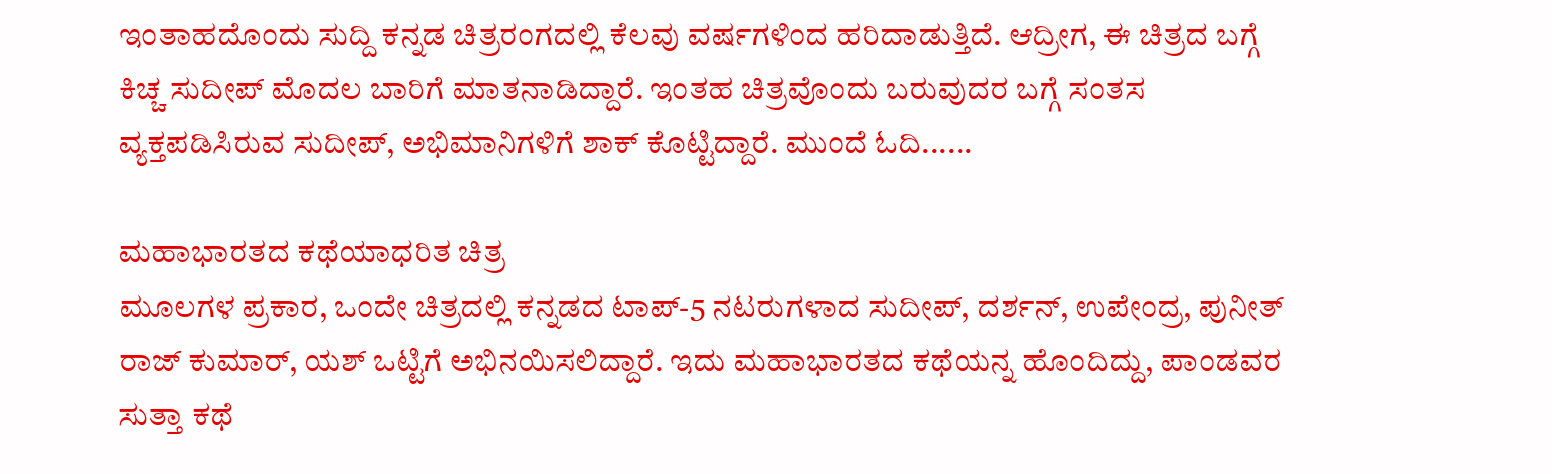ಇಂತಾಹದೊಂದು ಸುದ್ದಿ ಕನ್ನಡ ಚಿತ್ರರಂಗದಲ್ಲಿ ಕೆಲವು ವರ್ಷಗಳಿಂದ ಹರಿದಾಡುತ್ತಿದೆ. ಆದ್ರೀಗ, ಈ ಚಿತ್ರದ ಬಗ್ಗೆ ಕಿಚ್ಚ ಸುದೀಪ್ ಮೊದಲ ಬಾರಿಗೆ ಮಾತನಾಡಿದ್ದಾರೆ. ಇಂತಹ ಚಿತ್ರವೊಂದು ಬರುವುದರ ಬಗ್ಗೆ ಸಂತಸ ವ್ಯಕ್ತಪಡಿಸಿರುವ ಸುದೀಪ್, ಅಭಿಮಾನಿಗಳಿಗೆ ಶಾಕ್ ಕೊಟ್ಟಿದ್ದಾರೆ. ಮುಂದೆ ಓದಿ......

ಮಹಾಭಾರತದ ಕಥೆಯಾಧರಿತ ಚಿತ್ರ
ಮೂಲಗಳ ಪ್ರಕಾರ, ಒಂದೇ ಚಿತ್ರದಲ್ಲಿ ಕನ್ನಡದ ಟಾಪ್-5 ನಟರುಗಳಾದ ಸುದೀಪ್, ದರ್ಶನ್, ಉಪೇಂದ್ರ, ಪುನೀತ್ ರಾಜ್ ಕುಮಾರ್, ಯಶ್ ಒಟ್ಟಿಗೆ ಅಭಿನಯಿಸಲಿದ್ದಾರೆ. ಇದು ಮಹಾಭಾರತದ ಕಥೆಯನ್ನ ಹೊಂದಿದ್ದು, ಪಾಂಡವರ ಸುತ್ತಾ ಕಥೆ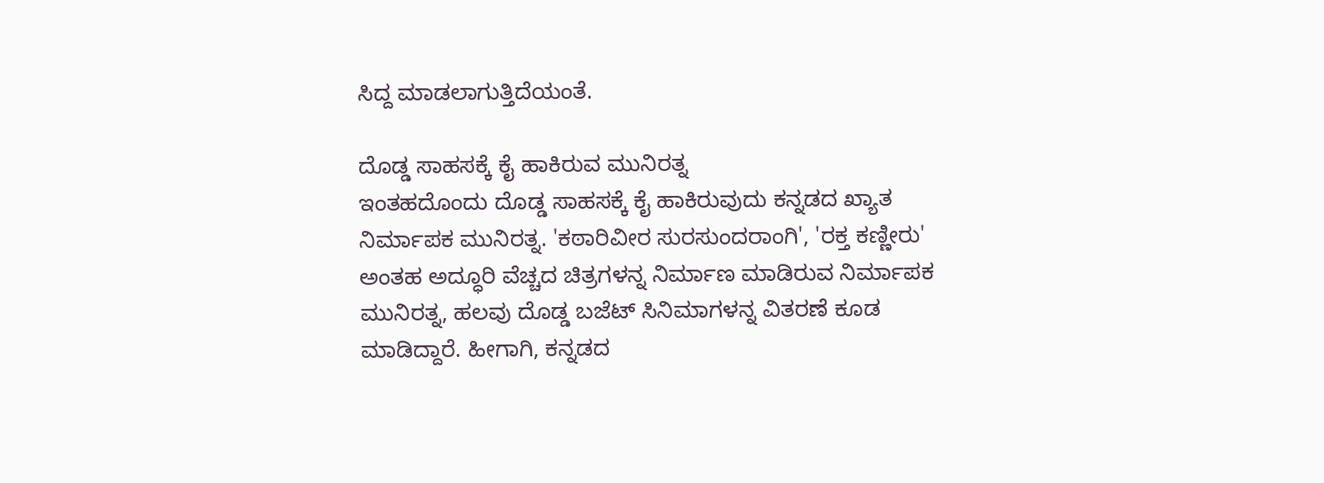ಸಿದ್ದ ಮಾಡಲಾಗುತ್ತಿದೆಯಂತೆ.

ದೊಡ್ಡ ಸಾಹಸಕ್ಕೆ ಕೈ ಹಾಕಿರುವ ಮುನಿರತ್ನ
ಇಂತಹದೊಂದು ದೊಡ್ಡ ಸಾಹಸಕ್ಕೆ ಕೈ ಹಾಕಿರುವುದು ಕನ್ನಡದ ಖ್ಯಾತ ನಿರ್ಮಾಪಕ ಮುನಿರತ್ನ. 'ಕಠಾರಿವೀರ ಸುರಸುಂದರಾಂಗಿ', 'ರಕ್ತ ಕಣ್ಣೀರು' ಅಂತಹ ಅದ್ಧೂರಿ ವೆಚ್ಚದ ಚಿತ್ರಗಳನ್ನ ನಿರ್ಮಾಣ ಮಾಡಿರುವ ನಿರ್ಮಾಪಕ ಮುನಿರತ್ನ, ಹಲವು ದೊಡ್ಡ ಬಜೆಟ್ ಸಿನಿಮಾಗಳನ್ನ ವಿತರಣೆ ಕೂಡ ಮಾಡಿದ್ದಾರೆ. ಹೀಗಾಗಿ, ಕನ್ನಡದ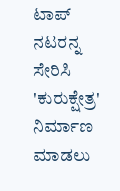ಟಾಪ್ ನಟರನ್ನ ಸೇರಿಸಿ 'ಕುರುಕ್ಷೇತ್ರ' ನಿರ್ಮಾಣ ಮಾಡಲು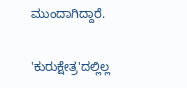ಮುಂದಾಗಿದ್ದಾರೆ.

'ಕುರುಕ್ಷೇತ್ರ'ದಲ್ಲಿಲ್ಲ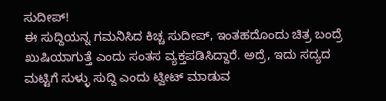ಸುದೀಪ್!
ಈ ಸುದ್ದಿಯನ್ನ ಗಮನಿಸಿದ ಕಿಚ್ಚ ಸುದೀಪ್, ಇಂತಹದೊಂದು ಚಿತ್ರ ಬಂದ್ರೆ ಖುಷಿಯಾಗುತ್ತೆ ಎಂದು ಸಂತಸ ವ್ಯಕ್ತಪಡಿಸಿದ್ದಾರೆ. ಅದ್ರೆ, ಇದು ಸದ್ಯದ ಮಟ್ಟಿಗೆ ಸುಳ್ಳು ಸುದ್ದಿ ಎಂದು ಟ್ವೀಟ್ ಮಾಡುವ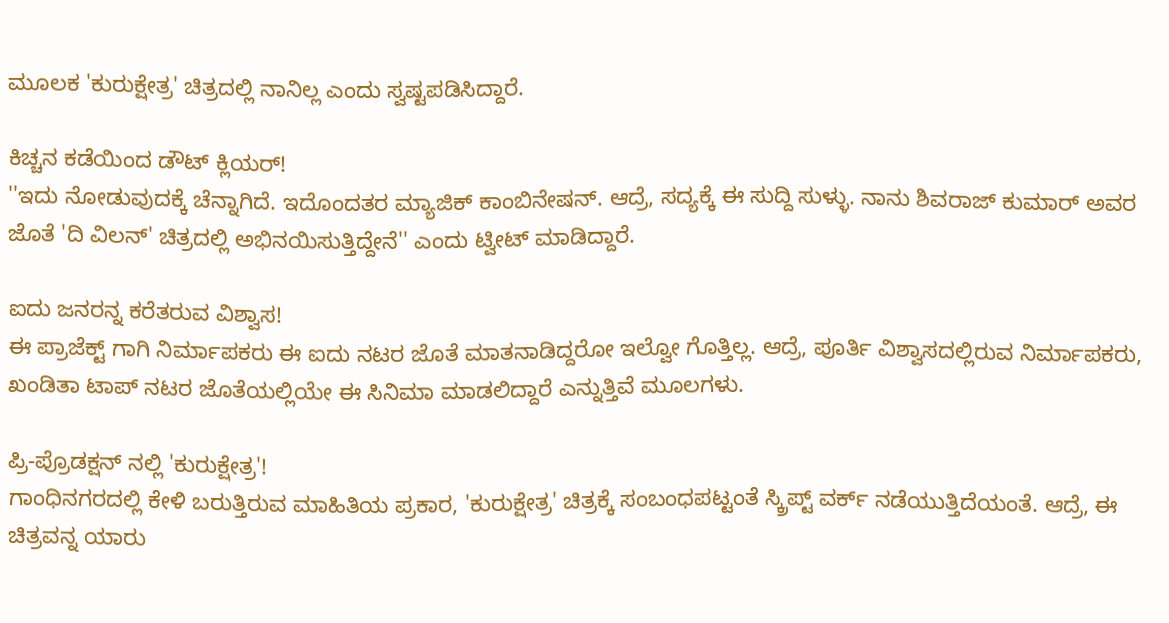ಮೂಲಕ 'ಕುರುಕ್ಷೇತ್ರ' ಚಿತ್ರದಲ್ಲಿ ನಾನಿಲ್ಲ ಎಂದು ಸ್ವಷ್ಟಪಡಿಸಿದ್ದಾರೆ.

ಕಿಚ್ಚನ ಕಡೆಯಿಂದ ಡೌಟ್ ಕ್ಲಿಯರ್!
''ಇದು ನೋಡುವುದಕ್ಕೆ ಚೆನ್ನಾಗಿದೆ. ಇದೊಂದತರ ಮ್ಯಾಜಿಕ್ ಕಾಂಬಿನೇಷನ್. ಆದ್ರೆ, ಸದ್ಯಕ್ಕೆ ಈ ಸುದ್ದಿ ಸುಳ್ಳು. ನಾನು ಶಿವರಾಜ್ ಕುಮಾರ್ ಅವರ ಜೊತೆ 'ದಿ ವಿಲನ್' ಚಿತ್ರದಲ್ಲಿ ಅಭಿನಯಿಸುತ್ತಿದ್ದೇನೆ'' ಎಂದು ಟ್ವೀಟ್ ಮಾಡಿದ್ದಾರೆ.

ಐದು ಜನರನ್ನ ಕರೆತರುವ ವಿಶ್ವಾಸ!
ಈ ಪ್ರಾಜೆಕ್ಟ್ ಗಾಗಿ ನಿರ್ಮಾಪಕರು ಈ ಐದು ನಟರ ಜೊತೆ ಮಾತನಾಡಿದ್ದರೋ ಇಲ್ವೋ ಗೊತ್ತಿಲ್ಲ. ಆದ್ರೆ, ಪೂರ್ತಿ ವಿಶ್ವಾಸದಲ್ಲಿರುವ ನಿರ್ಮಾಪಕರು, ಖಂಡಿತಾ ಟಾಪ್ ನಟರ ಜೊತೆಯಲ್ಲಿಯೇ ಈ ಸಿನಿಮಾ ಮಾಡಲಿದ್ದಾರೆ ಎನ್ನುತ್ತಿವೆ ಮೂಲಗಳು.

ಪ್ರಿ-ಪ್ರೊಡಕ್ಷನ್ ನಲ್ಲಿ 'ಕುರುಕ್ಷೇತ್ರ'!
ಗಾಂಧಿನಗರದಲ್ಲಿ ಕೇಳಿ ಬರುತ್ತಿರುವ ಮಾಹಿತಿಯ ಪ್ರಕಾರ, 'ಕುರುಕ್ಷೇತ್ರ' ಚಿತ್ರಕ್ಕೆ ಸಂಬಂಧಪಟ್ಟಂತೆ ಸ್ಕ್ರಿಪ್ಟ್ ವರ್ಕ್ ನಡೆಯುತ್ತಿದೆಯಂತೆ. ಆದ್ರೆ, ಈ ಚಿತ್ರವನ್ನ ಯಾರು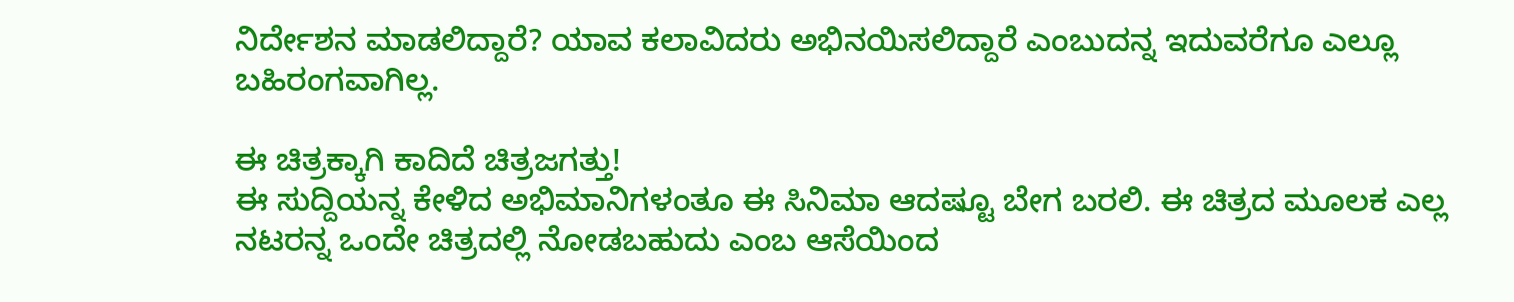ನಿರ್ದೇಶನ ಮಾಡಲಿದ್ದಾರೆ? ಯಾವ ಕಲಾವಿದರು ಅಭಿನಯಿಸಲಿದ್ದಾರೆ ಎಂಬುದನ್ನ ಇದುವರೆಗೂ ಎಲ್ಲೂ ಬಹಿರಂಗವಾಗಿಲ್ಲ.

ಈ ಚಿತ್ರಕ್ಕಾಗಿ ಕಾದಿದೆ ಚಿತ್ರಜಗತ್ತು!
ಈ ಸುದ್ದಿಯನ್ನ ಕೇಳಿದ ಅಭಿಮಾನಿಗಳಂತೂ ಈ ಸಿನಿಮಾ ಆದಷ್ಟೂ ಬೇಗ ಬರಲಿ. ಈ ಚಿತ್ರದ ಮೂಲಕ ಎಲ್ಲ ನಟರನ್ನ ಒಂದೇ ಚಿತ್ರದಲ್ಲಿ ನೋಡಬಹುದು ಎಂಬ ಆಸೆಯಿಂದ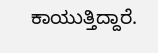ಕಾಯುತ್ತಿದ್ದಾರೆ.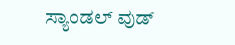ಸ್ಯಾಂಡಲ್ ವುಡ್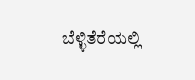ಬೆಳ್ಳಿತೆರೆಯಲ್ಲಿ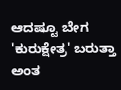ಆದಷ್ಟೂ ಬೇಗ 'ಕುರುಕ್ಷೇತ್ರ' ಬರುತ್ತಾ ಅಂತ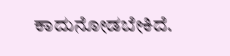ಕಾದುನೋಡಬೇಕಿದೆ.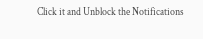Click it and Unblock the Notifications